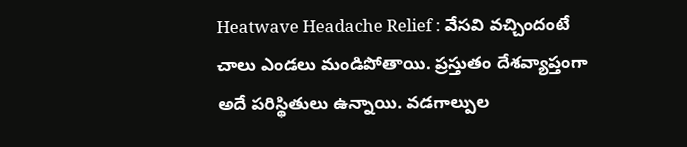Heatwave Headache Relief : వేసవి వచ్చిందంటే చాలు ఎండలు మండిపోతాయి. ప్రస్తుతం దేశవ్యాప్తంగా అదే పరిస్థితులు ఉన్నాయి. వడగాల్పుల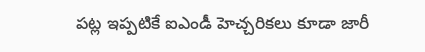పట్ల ఇప్పటికే ఐఎండీ హెచ్చరికలు కూడా జారీ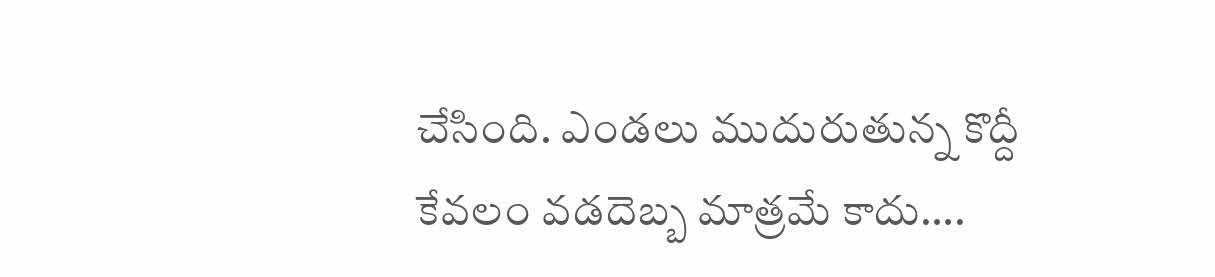చేసింది. ఎండలు ముదురుతున్న కొద్దీ కేవలం వడదెబ్బ మాత్రమే కాదు….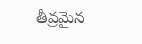తీవ్రమైన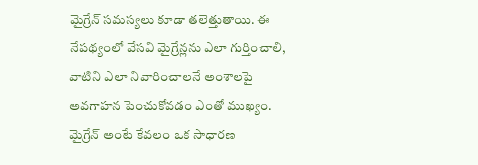మైగ్రేన్ సమస్యలు కూడా తలెత్తుతాయి. ఈ నేపథ్యంలో వేసవి మైగ్రేన్లను ఎలా గుర్తించాలి, వాటిని ఎలా నివారించాలనే అంశాలపై అవగాహన పెంచుకోవడం ఎంతో ముఖ్యం. మైగ్రేన్ అంటే కేవలం ఒక సాధారణ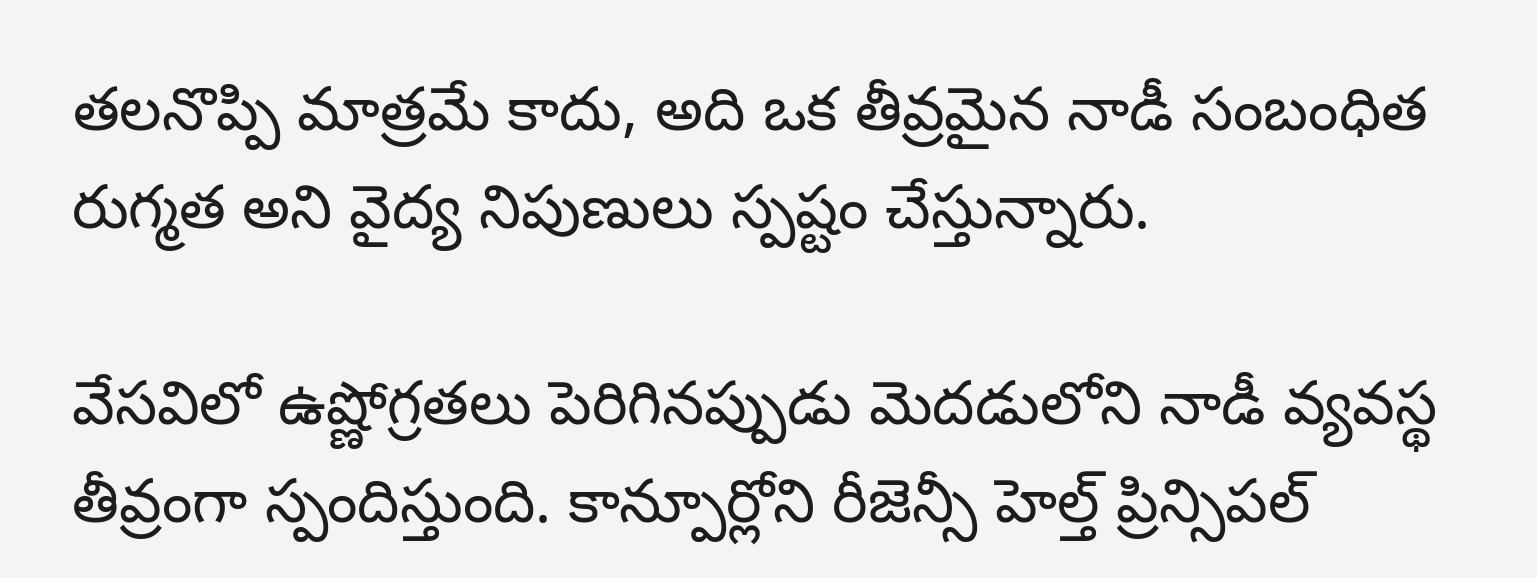తలనొప్పి మాత్రమే కాదు, అది ఒక తీవ్రమైన నాడీ సంబంధిత రుగ్మత అని వైద్య నిపుణులు స్పష్టం చేస్తున్నారు.

వేసవిలో ఉష్ణోగ్రతలు పెరిగినప్పుడు మెదడులోని నాడీ వ్యవస్థ తీవ్రంగా స్పందిస్తుంది. కాన్పూర్లోని రీజెన్సీ హెల్త్ ప్రిన్సిపల్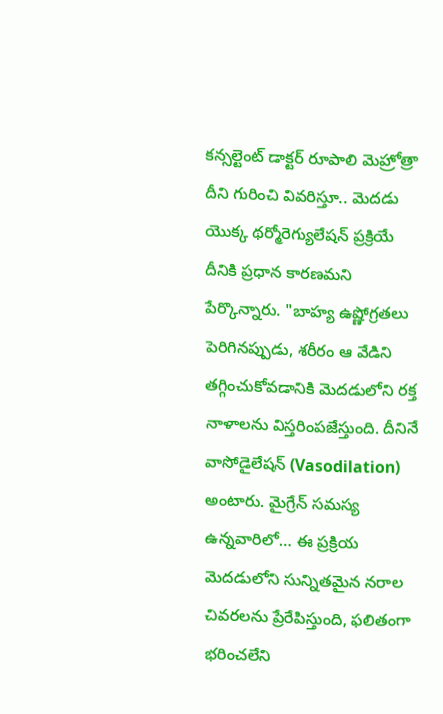కన్సల్టెంట్ డాక్టర్ రూపాలి మెహ్రోత్రా దీని గురించి వివరిస్తూ.. మెదడు యొక్క థర్మోరెగ్యులేషన్ ప్రక్రియే దీనికి ప్రధాన కారణమని పేర్కొన్నారు. "బాహ్య ఉష్ణోగ్రతలు పెరిగినప్పుడు, శరీరం ఆ వేడిని తగ్గించుకోవడానికి మెదడులోని రక్త నాళాలను విస్తరింపజేస్తుంది. దీనినే వాసోడైలేషన్ (Vasodilation) అంటారు. మైగ్రేన్ సమస్య ఉన్నవారిలో… ఈ ప్రక్రియ మెదడులోని సున్నితమైన నరాల చివరలను ప్రేరేపిస్తుంది, ఫలితంగా భరించలేని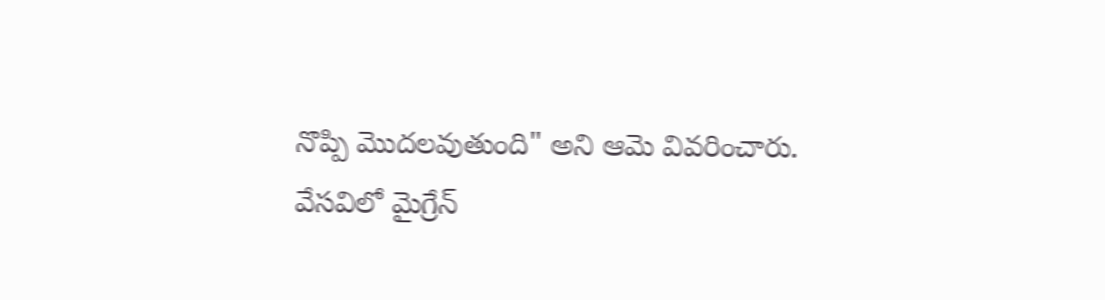నొప్పి మొదలవుతుంది" అని ఆమె వివరించారు.
వేసవిలో మైగ్రేన్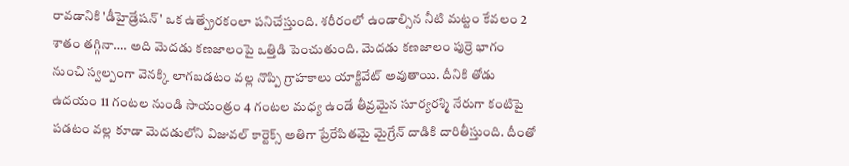రావడానికి 'డీహైడ్రేషన్' ఒక ఉత్ప్రేరకంలా పనిచేస్తుంది. శరీరంలో ఉండాల్సిన నీటి మట్టం కేవలం 2 శాతం తగ్గినా…. అది మెదడు కణజాలంపై ఒత్తిడి పెంచుతుంది. మెదడు కణజాలం పుర్రె భాగం నుంచి స్వల్పంగా వెనక్కి లాగబడటం వల్ల నొప్పి గ్రాహకాలు యాక్టివేట్ అవుతాయి. దీనికి తోడు ఉదయం 11 గంటల నుండి సాయంత్రం 4 గంటల మధ్య ఉండే తీవ్రమైన సూర్యరశ్మి నేరుగా కంటిపై పడటం వల్ల కూడా మెదడులోని విజువల్ కార్టెక్స్ అతిగా ప్రేరేపితమై మైగ్రేన్ దాడికి దారితీస్తుంది. దీంతో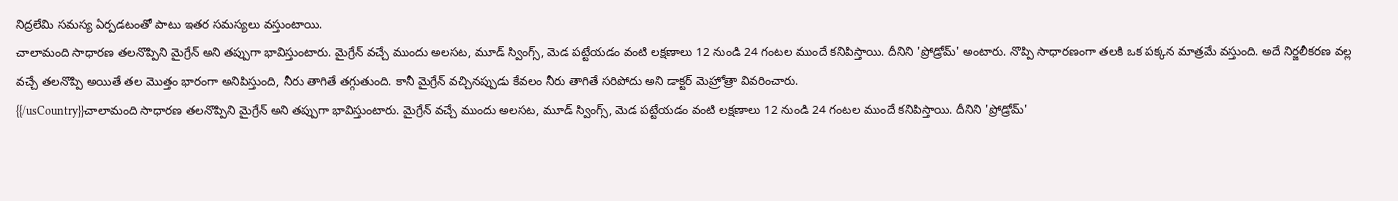నిద్రలేమి సమస్య ఏర్పడటంతో పాటు ఇతర సమస్యలు వస్తుంటాయి.
చాలామంది సాధారణ తలనొప్పిని మైగ్రేన్ అని తప్పుగా భావిస్తుంటారు. మైగ్రేన్ వచ్చే ముందు అలసట, మూడ్ స్వింగ్స్, మెడ పట్టేయడం వంటి లక్షణాలు 12 నుండి 24 గంటల ముందే కనిపిస్తాయి. దీనిని 'ప్రోడ్రోమ్' అంటారు. నొప్పి సాధారణంగా తలకి ఒక పక్కన మాత్రమే వస్తుంది. అదే నిర్జలీకరణ వల్ల వచ్చే తలనొప్పి అయితే తల మొత్తం భారంగా అనిపిస్తుంది, నీరు తాగితే తగ్గుతుంది. కానీ మైగ్రేన్ వచ్చినప్పుడు కేవలం నీరు తాగితే సరిపోదు అని డాక్టర్ మెహ్రోత్రా వివరించారు.
{{/usCountry}}చాలామంది సాధారణ తలనొప్పిని మైగ్రేన్ అని తప్పుగా భావిస్తుంటారు. మైగ్రేన్ వచ్చే ముందు అలసట, మూడ్ స్వింగ్స్, మెడ పట్టేయడం వంటి లక్షణాలు 12 నుండి 24 గంటల ముందే కనిపిస్తాయి. దీనిని 'ప్రోడ్రోమ్'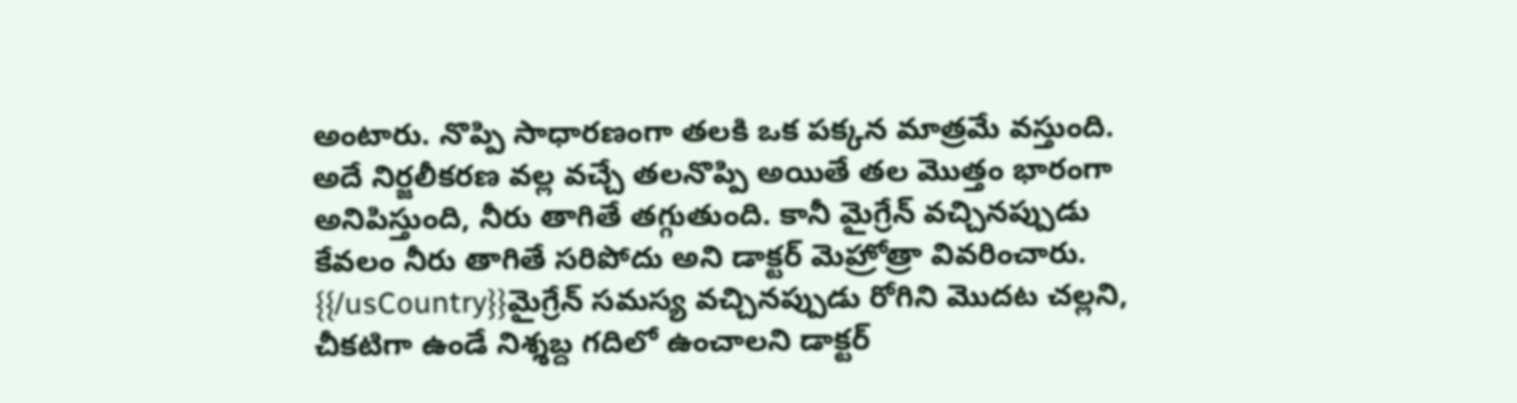అంటారు. నొప్పి సాధారణంగా తలకి ఒక పక్కన మాత్రమే వస్తుంది. అదే నిర్జలీకరణ వల్ల వచ్చే తలనొప్పి అయితే తల మొత్తం భారంగా అనిపిస్తుంది, నీరు తాగితే తగ్గుతుంది. కానీ మైగ్రేన్ వచ్చినప్పుడు కేవలం నీరు తాగితే సరిపోదు అని డాక్టర్ మెహ్రోత్రా వివరించారు.
{{/usCountry}}మైగ్రేన్ సమస్య వచ్చినప్పుడు రోగిని మొదట చల్లని, చీకటిగా ఉండే నిశ్శబ్ద గదిలో ఉంచాలని డాక్టర్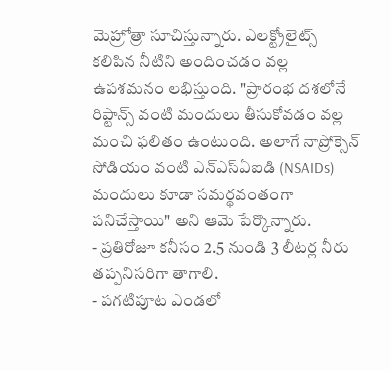మెహ్రోత్రా సూచిస్తున్నారు. ఎలక్ట్రోలైట్స్ కలిపిన నీటిని అందించడం వల్ల ఉపశమనం లభిస్తుంది. "ప్రారంభ దశలోనే రిప్టాన్స్ వంటి మందులు తీసుకోవడం వల్ల మంచి ఫలితం ఉంటుంది. అలాగే నాప్రోక్సెన్ సోడియం వంటి ఎన్ఎస్ఏఐడి (NSAIDs) మందులు కూడా సమర్థవంతంగా పనిచేస్తాయి" అని ఆమె పేర్కొన్నారు.
- ప్రతిరోజూ కనీసం 2.5 నుండి 3 లీటర్ల నీరు తప్పనిసరిగా తాగాలి.
- పగటిపూట ఎండలో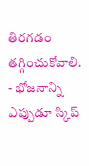తిరగడం తగ్గించుకోవాలి.
- భోజనాన్ని ఎప్పుడూ స్కిప్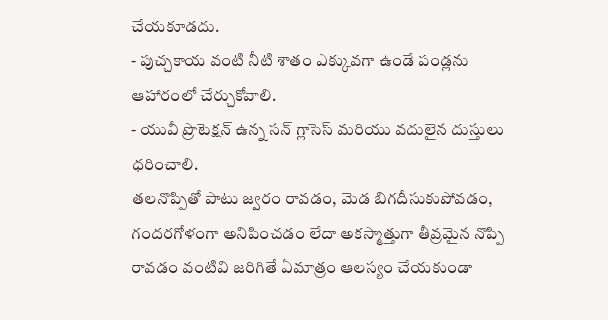చేయకూడదు.
- పుచ్చకాయ వంటి నీటి శాతం ఎక్కువగా ఉండే పండ్లను ఆహారంలో చేర్చుకోవాలి.
- యువీ ప్రొటెక్షన్ ఉన్న సన్ గ్లాసెస్ మరియు వదులైన దుస్తులు ధరించాలి.
తలనొప్పితో పాటు జ్వరం రావడం, మెడ బిగదీసుకుపోవడం, గందరగోళంగా అనిపించడం లేదా అకస్మాత్తుగా తీవ్రమైన నొప్పి రావడం వంటివి జరిగితే ఏమాత్రం ఆలస్యం చేయకుండా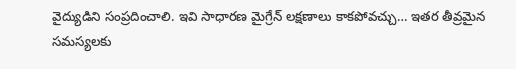వైద్యుడిని సంప్రదించాలి. ఇవి సాధారణ మైగ్రేన్ లక్షణాలు కాకపోవచ్చు… ఇతర తీవ్రమైన సమస్యలకు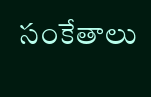సంకేతాలు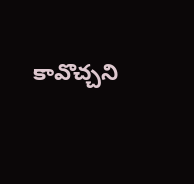కావొచ్చని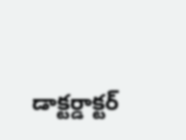డాక్టర్డాక్టర్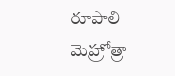రూపాలి మెహ్రోత్రా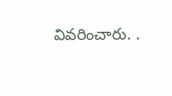వివరించారు. .